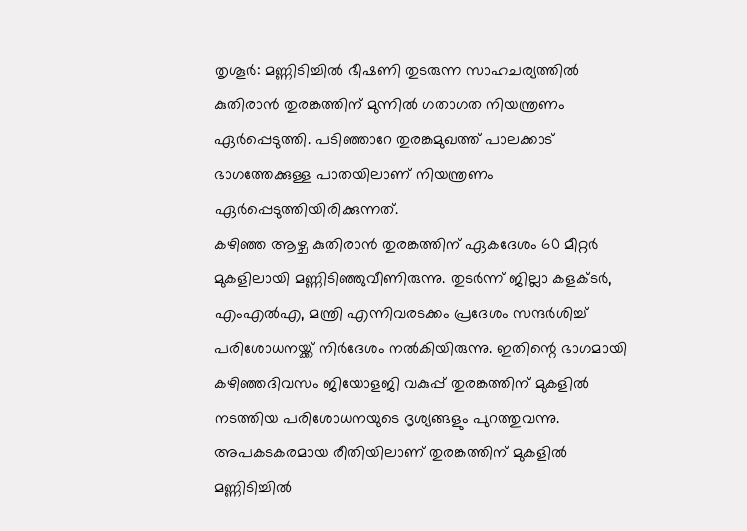തൃശൂർ: മണ്ണിടിച്ചിൽ ഭീഷണി തുടരുന്ന സാഹചര്യത്തിൽ കുതിരാൻ തുരങ്കത്തിന് മുന്നിൽ ഗതാഗത നിയന്ത്രണം ഏർപ്പെടുത്തി. പടിഞ്ഞാറേ തുരങ്കമുഖത്ത് പാലക്കാട് ഭാഗത്തേക്കുള്ള പാതയിലാണ് നിയന്ത്രണം ഏർപ്പെടുത്തിയിരിക്കുന്നത്.
കഴിഞ്ഞ ആഴ്ച കുതിരാൻ തുരങ്കത്തിന് ഏകദേശം 60 മീറ്റർ മുകളിലായി മണ്ണിടിഞ്ഞുവീണിരുന്നു. തുടർന്ന് ജില്ലാ കളക്ടർ, എംഎൽഎ, മന്ത്രി എന്നിവരടക്കം പ്രദേശം സന്ദർശിച്ച് പരിശോധനയ്ക്ക് നിർദേശം നൽകിയിരുന്നു. ഇതിന്റെ ഭാഗമായി കഴിഞ്ഞദിവസം ജിയോളജി വകുപ്പ് തുരങ്കത്തിന് മുകളിൽ നടത്തിയ പരിശോധനയുടെ ദൃശ്യങ്ങളും പുറത്തുവന്നു.
അപകടകരമായ രീതിയിലാണ് തുരങ്കത്തിന് മുകളിൽ മണ്ണിടിച്ചിൽ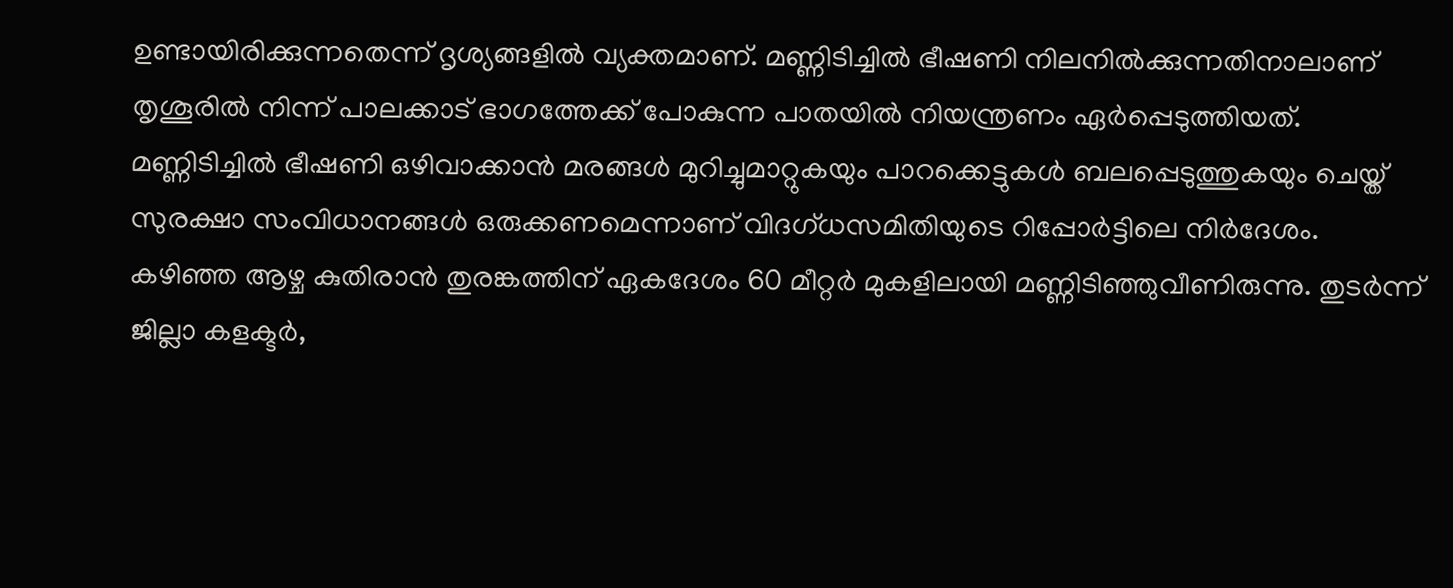ഉണ്ടായിരിക്കുന്നതെന്ന് ദൃശ്യങ്ങളിൽ വ്യക്തമാണ്. മണ്ണിടിച്ചിൽ ഭീഷണി നിലനിൽക്കുന്നതിനാലാണ് തൃശൂരിൽ നിന്ന് പാലക്കാട് ഭാഗത്തേക്ക് പോകുന്ന പാതയിൽ നിയന്ത്രണം ഏർപ്പെടുത്തിയത്.
മണ്ണിടിച്ചിൽ ഭീഷണി ഒഴിവാക്കാൻ മരങ്ങൾ മുറിച്ചുമാറ്റുകയും പാറക്കെട്ടുകൾ ബലപ്പെടുത്തുകയും ചെയ്ത് സുരക്ഷാ സംവിധാനങ്ങൾ ഒരുക്കണമെന്നാണ് വിദഗ്ധസമിതിയുടെ റിപ്പോർട്ടിലെ നിർദേശം.
കഴിഞ്ഞ ആഴ്ച കുതിരാൻ തുരങ്കത്തിന് ഏകദേശം 60 മീറ്റർ മുകളിലായി മണ്ണിടിഞ്ഞുവീണിരുന്നു. തുടർന്ന് ജില്ലാ കളക്ടർ,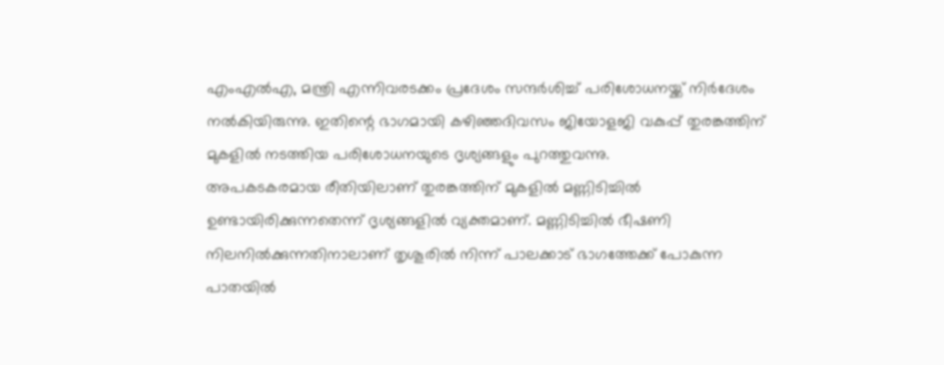എംഎൽഎ, മന്ത്രി എന്നിവരടക്കം പ്രദേശം സന്ദർശിച്ച് പരിശോധനയ്ക്ക് നിർദേശം നൽകിയിരുന്നു. ഇതിന്റെ ഭാഗമായി കഴിഞ്ഞദിവസം ജിയോളജി വകുപ്പ് തുരങ്കത്തിന് മുകളിൽ നടത്തിയ പരിശോധനയുടെ ദൃശ്യങ്ങളും പുറത്തുവന്നു.
അപകടകരമായ രീതിയിലാണ് തുരങ്കത്തിന് മുകളിൽ മണ്ണിടിച്ചിൽ ഉണ്ടായിരിക്കുന്നതെന്ന് ദൃശ്യങ്ങളിൽ വ്യക്തമാണ്. മണ്ണിടിച്ചിൽ ഭീഷണി നിലനിൽക്കുന്നതിനാലാണ് തൃശൂരിൽ നിന്ന് പാലക്കാട് ഭാഗത്തേക്ക് പോകുന്ന പാതയിൽ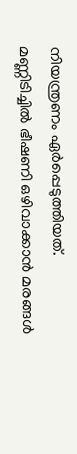നിയന്ത്രണം ഏർപ്പെടുത്തിയത്.
മണ്ണിടിച്ചിൽ ഭീഷണി ഒഴിവാക്കാൻ മരങ്ങൾ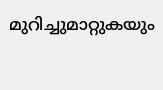മുറിച്ചുമാറ്റുകയും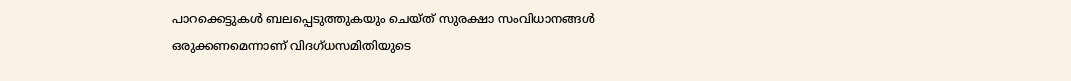പാറക്കെട്ടുകൾ ബലപ്പെടുത്തുകയും ചെയ്ത് സുരക്ഷാ സംവിധാനങ്ങൾ ഒരുക്കണമെന്നാണ് വിദഗ്ധസമിതിയുടെ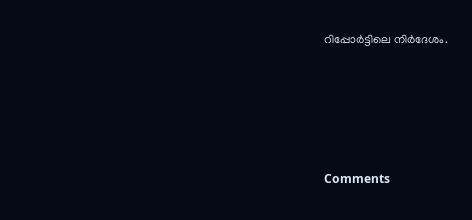റിപ്പോർട്ടിലെ നിർദേശം.







Comments